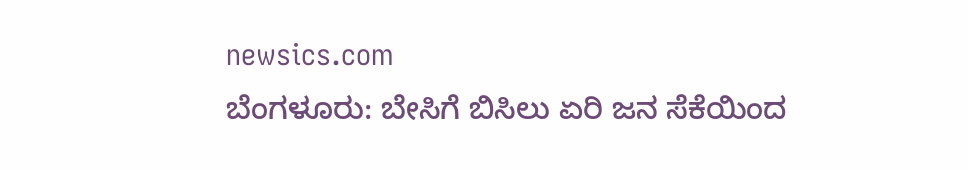newsics.com
ಬೆಂಗಳೂರು: ಬೇಸಿಗೆ ಬಿಸಿಲು ಏರಿ ಜನ ಸೆಕೆಯಿಂದ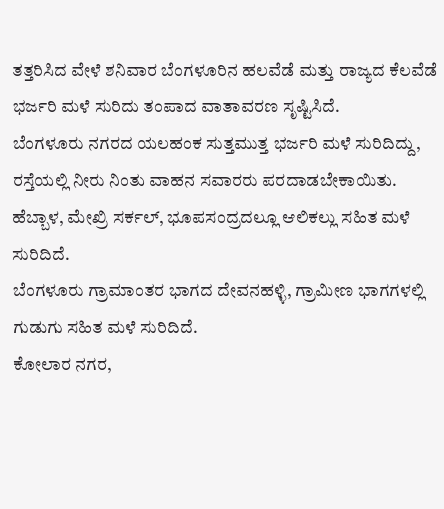ತತ್ತರಿಸಿದ ವೇಳೆ ಶನಿವಾರ ಬೆಂಗಳೂರಿನ ಹಲವೆಡೆ ಮತ್ತು ರಾಜ್ಯದ ಕೆಲವೆಡೆ ಭರ್ಜರಿ ಮಳೆ ಸುರಿದು ತಂಪಾದ ವಾತಾವರಣ ಸೃಷ್ಟಿಸಿದೆ.
ಬೆಂಗಳೂರು ನಗರದ ಯಲಹಂಕ ಸುತ್ತಮುತ್ತ ಭರ್ಜರಿ ಮಳೆ ಸುರಿದಿದ್ದು, ರಸ್ತೆಯಲ್ಲಿ ನೀರು ನಿಂತು ವಾಹನ ಸವಾರರು ಪರದಾಡಬೇಕಾಯಿತು.
ಹೆಬ್ಬಾಳ, ಮೇಖ್ರಿ ಸರ್ಕಲ್, ಭೂಪಸಂದ್ರದಲ್ಲೂ ಆಲಿಕಲ್ಲು ಸಹಿತ ಮಳೆ ಸುರಿದಿದೆ.
ಬೆಂಗಳೂರು ಗ್ರಾಮಾಂತರ ಭಾಗದ ದೇವನಹಳ್ಳಿ, ಗ್ರಾಮೀಣ ಭಾಗಗಳಲ್ಲಿ ಗುಡುಗು ಸಹಿತ ಮಳೆ ಸುರಿದಿದೆ.
ಕೋಲಾರ ನಗರ,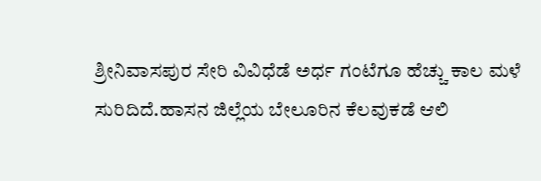ಶ್ರೀನಿವಾಸಪುರ ಸೇರಿ ವಿವಿಧೆಡೆ ಅರ್ಧ ಗಂಟೆಗೂ ಹೆಚ್ಚು ಕಾಲ ಮಳೆ ಸುರಿದಿದೆ.ಹಾಸನ ಜಿಲ್ಲೆಯ ಬೇಲೂರಿನ ಕೆಲವುಕಡೆ ಆಲಿ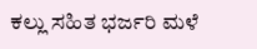ಕಲ್ಲು ಸಹಿತ ಭರ್ಜರಿ ಮಳೆ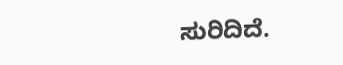ಸುರಿದಿದೆ.